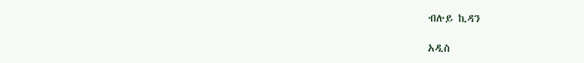ብሉይ ኪዳን

አዲስ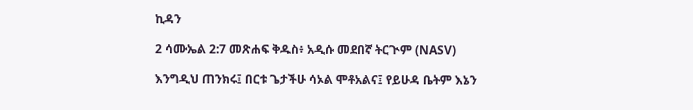ኪዳን

2 ሳሙኤል 2:7 መጽሐፍ ቅዱስ፥ አዲሱ መደበኛ ትርጒም (NASV)

እንግዲህ ጠንክሩ፤ በርቱ ጌታችሁ ሳኦል ሞቶአልና፤ የይሁዳ ቤትም እኔን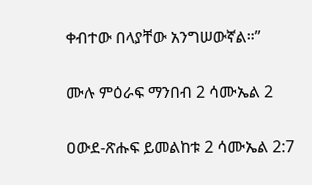ቀብተው በላያቸው አንግሠውኛል።”

ሙሉ ምዕራፍ ማንበብ 2 ሳሙኤል 2

ዐውደ-ጽሑፍ ይመልከቱ 2 ሳሙኤል 2:7